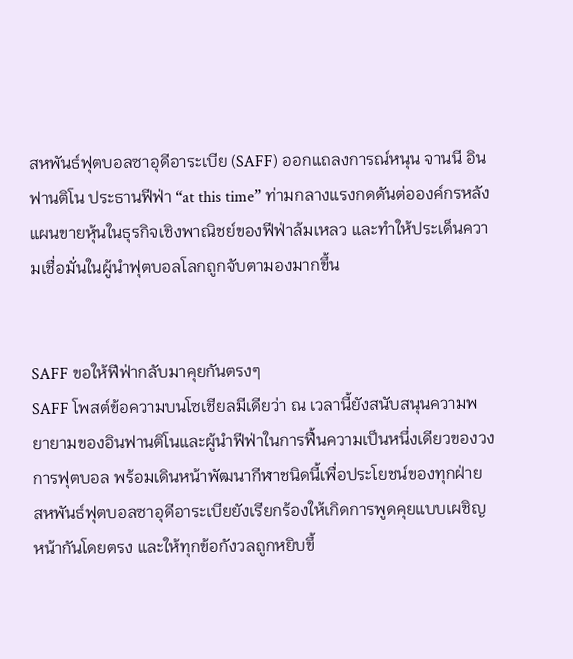สหพันธ์ฟุตบอลซาอุดีอาระเบีย (SAFF) ออกแถลงการณ์หนุน จานนี อินฟานติโน ประธานฟีฟ่า “at this time” ท่ามกลางแรงกดดันต่อองค์กรหลังแผนขายหุ้นในธุรกิจเชิงพาณิชย์ของฟีฟ่าล้มเหลว และทำให้ประเด็นความเชื่อมั่นในผู้นำฟุตบอลโลกถูกจับตามองมากขึ้น


SAFF ขอให้ฟีฟ่ากลับมาคุยกันตรงๆ
SAFF โพสต์ข้อความบนโซเชียลมีเดียว่า ณ เวลานี้ยังสนับสนุนความพยายามของอินฟานติโนและผู้นำฟีฟ่าในการฟื้นความเป็นหนึ่งเดียวของวงการฟุตบอล พร้อมเดินหน้าพัฒนากีฬาชนิดนี้เพื่อประโยชน์ของทุกฝ่าย
สหพันธ์ฟุตบอลซาอุดีอาระเบียยังเรียกร้องให้เกิดการพูดคุยแบบเผชิญหน้ากันโดยตรง และให้ทุกข้อกังวลถูกหยิบขึ้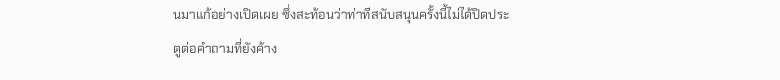นมาแก้อย่างเปิดเผย ซึ่งสะท้อนว่าท่าทีสนับสนุนครั้งนี้ไม่ได้ปิดประตูต่อคำถามที่ยังค้าง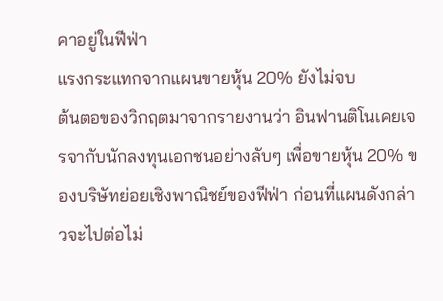คาอยู่ในฟีฟ่า
แรงกระแทกจากแผนขายหุ้น 20% ยังไม่จบ
ต้นตอของวิกฤตมาจากรายงานว่า อินฟานติโนเคยเจรจากับนักลงทุนเอกชนอย่างลับๆ เพื่อขายหุ้น 20% ของบริษัทย่อยเชิงพาณิชย์ของฟีฟ่า ก่อนที่แผนดังกล่าวจะไปต่อไม่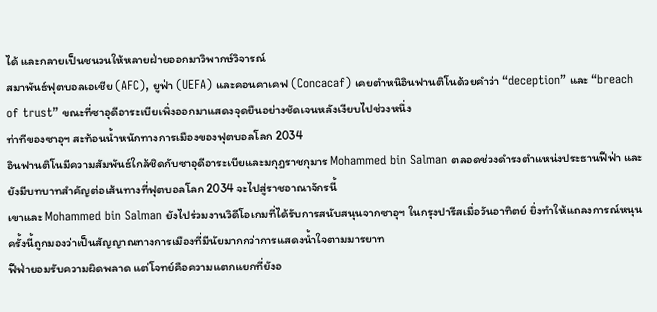ได้ และกลายเป็นชนวนให้หลายฝ่ายออกมาวิพากษ์วิจารณ์
สมาพันธ์ฟุตบอลเอเชีย (AFC), ยูฟ่า (UEFA) และคอนคาเคฟ (Concacaf) เคยตำหนิอินฟานติโนด้วยคำว่า “deception” และ “breach of trust” ขณะที่ซาอุดีอาระเบียเพิ่งออกมาแสดงจุดยืนอย่างชัดเจนหลังเงียบไปช่วงหนึ่ง
ท่าทีของซาอุฯ สะท้อนน้ำหนักทางการเมืองของฟุตบอลโลก 2034
อินฟานติโนมีความสัมพันธ์ใกล้ชิดกับซาอุดีอาระเบียและมกุฎราชกุมาร Mohammed bin Salman ตลอดช่วงดำรงตำแหน่งประธานฟีฟ่า และยังมีบทบาทสำคัญต่อเส้นทางที่ฟุตบอลโลก 2034 จะไปสู่ราชอาณาจักรนี้
เขาและ Mohammed bin Salman ยังไปร่วมงานวิดีโอเกมที่ได้รับการสนับสนุนจากซาอุฯ ในกรุงปารีสเมื่อวันอาทิตย์ ยิ่งทำให้แถลงการณ์หนุนครั้งนี้ถูกมองว่าเป็นสัญญาณทางการเมืองที่มีนัยมากกว่าการแสดงน้ำใจตามมารยาท
ฟีฟ่ายอมรับความผิดพลาด แต่โจทย์คือความแตกแยกที่ยังอ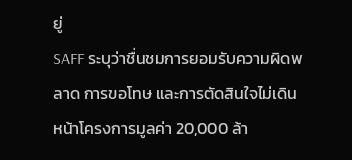ยู่
SAFF ระบุว่าชื่นชมการยอมรับความผิดพลาด การขอโทษ และการตัดสินใจไม่เดินหน้าโครงการมูลค่า 20,000 ล้า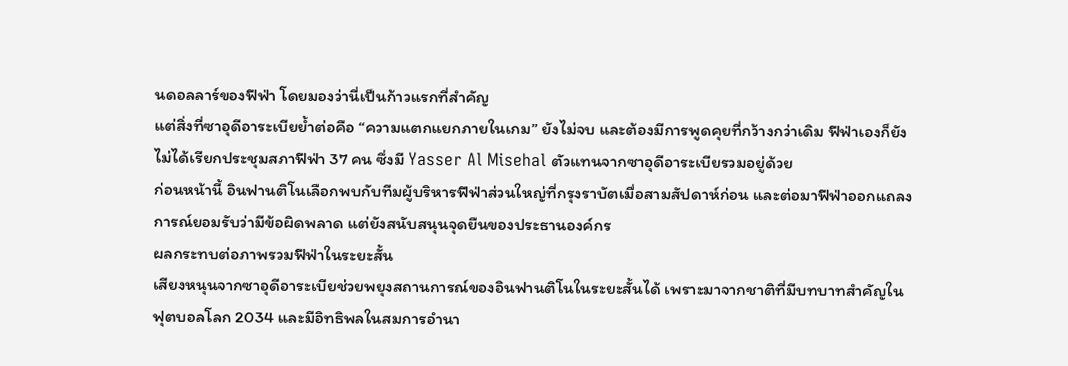นดอลลาร์ของฟีฟ่า โดยมองว่านี่เป็นก้าวแรกที่สำคัญ
แต่สิ่งที่ซาอุดีอาระเบียย้ำต่อคือ “ความแตกแยกภายในเกม” ยังไม่จบ และต้องมีการพูดคุยที่กว้างกว่าเดิม ฟีฟ่าเองก็ยังไม่ได้เรียกประชุมสภาฟีฟ่า 37 คน ซึ่งมี Yasser Al Misehal ตัวแทนจากซาอุดีอาระเบียรวมอยู่ด้วย
ก่อนหน้านี้ อินฟานติโนเลือกพบกับทีมผู้บริหารฟีฟ่าส่วนใหญ่ที่กรุงราบัตเมื่อสามสัปดาห์ก่อน และต่อมาฟีฟ่าออกแถลงการณ์ยอมรับว่ามีข้อผิดพลาด แต่ยังสนับสนุนจุดยืนของประธานองค์กร
ผลกระทบต่อภาพรวมฟีฟ่าในระยะสั้น
เสียงหนุนจากซาอุดีอาระเบียช่วยพยุงสถานการณ์ของอินฟานติโนในระยะสั้นได้ เพราะมาจากชาติที่มีบทบาทสำคัญในฟุตบอลโลก 2034 และมีอิทธิพลในสมการอำนา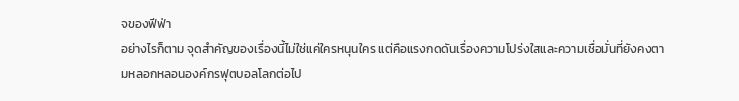จของฟีฟ่า
อย่างไรก็ตาม จุดสำคัญของเรื่องนี้ไม่ใช่แค่ใครหนุนใคร แต่คือแรงกดดันเรื่องความโปร่งใสและความเชื่อมั่นที่ยังคงตามหลอกหลอนองค์กรฟุตบอลโลกต่อไป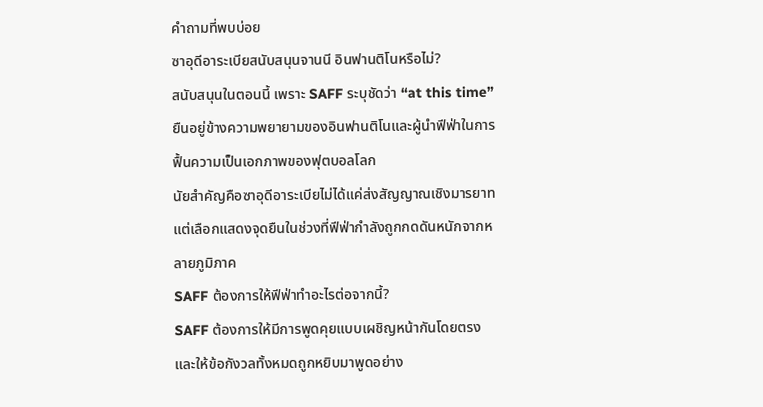คำถามที่พบบ่อย
ซาอุดีอาระเบียสนับสนุนจานนี อินฟานติโนหรือไม่?
สนับสนุนในตอนนี้ เพราะ SAFF ระบุชัดว่า “at this time” ยืนอยู่ข้างความพยายามของอินฟานติโนและผู้นำฟีฟ่าในการฟื้นความเป็นเอกภาพของฟุตบอลโลก
นัยสำคัญคือซาอุดีอาระเบียไม่ได้แค่ส่งสัญญาณเชิงมารยาท แต่เลือกแสดงจุดยืนในช่วงที่ฟีฟ่ากำลังถูกกดดันหนักจากหลายภูมิภาค
SAFF ต้องการให้ฟีฟ่าทำอะไรต่อจากนี้?
SAFF ต้องการให้มีการพูดคุยแบบเผชิญหน้ากันโดยตรง และให้ข้อกังวลทั้งหมดถูกหยิบมาพูดอย่าง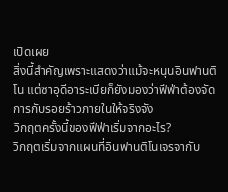เปิดเผย
สิ่งนี้สำคัญเพราะแสดงว่าแม้จะหนุนอินฟานติโน แต่ซาอุดีอาระเบียก็ยังมองว่าฟีฟ่าต้องจัดการกับรอยร้าวภายในให้จริงจัง
วิกฤตครั้งนี้ของฟีฟ่าเริ่มจากอะไร?
วิกฤตเริ่มจากแผนที่อินฟานติโนเจรจากับ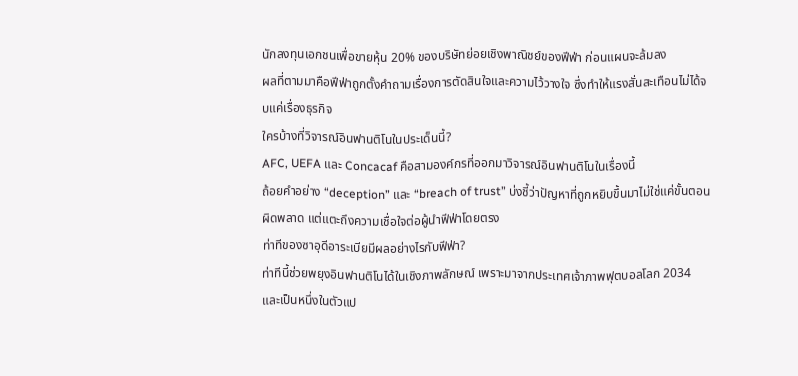นักลงทุนเอกชนเพื่อขายหุ้น 20% ของบริษัทย่อยเชิงพาณิชย์ของฟีฟ่า ก่อนแผนจะล้มลง
ผลที่ตามมาคือฟีฟ่าถูกตั้งคำถามเรื่องการตัดสินใจและความไว้วางใจ ซึ่งทำให้แรงสั่นสะเทือนไม่ได้จบแค่เรื่องธุรกิจ
ใครบ้างที่วิจารณ์อินฟานติโนในประเด็นนี้?
AFC, UEFA และ Concacaf คือสามองค์กรที่ออกมาวิจารณ์อินฟานติโนในเรื่องนี้
ถ้อยคำอย่าง “deception” และ “breach of trust” บ่งชี้ว่าปัญหาที่ถูกหยิบขึ้นมาไม่ใช่แค่ขั้นตอนผิดพลาด แต่แตะถึงความเชื่อใจต่อผู้นำฟีฟ่าโดยตรง
ท่าทีของซาอุดีอาระเบียมีผลอย่างไรกับฟีฟ่า?
ท่าทีนี้ช่วยพยุงอินฟานติโนได้ในเชิงภาพลักษณ์ เพราะมาจากประเทศเจ้าภาพฟุตบอลโลก 2034 และเป็นหนึ่งในตัวแป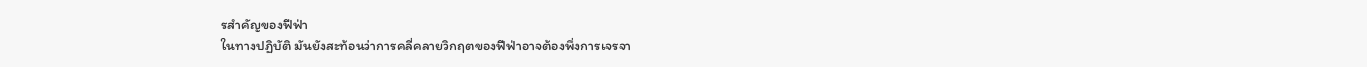รสำคัญของฟีฟ่า
ในทางปฏิบัติ มันยังสะท้อนว่าการคลี่คลายวิกฤตของฟีฟ่าอาจต้องพึ่งการเจรจา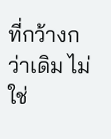ที่กว้างกว่าเดิม ไม่ใช่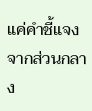แค่คำชี้แจงจากส่วนกลาง